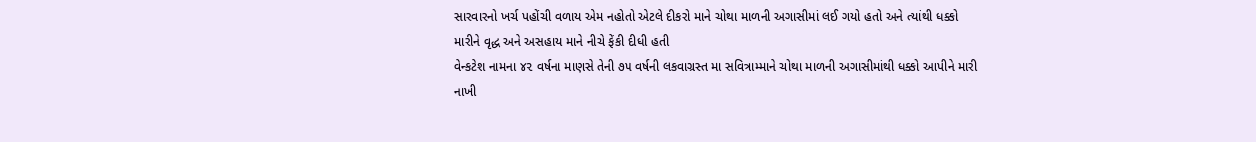સારવારનો ખર્ચ પહોંચી વળાય એમ નહોતો એટલે દીકરો માને ચોથા માળની અગાસીમાં લઈ ગયો હતો અને ત્યાંથી ધક્કો મારીને વૃદ્ધ અને અસહાય માને નીચે ફેંકી દીધી હતી
વેન્કટેશ નામના ૪૨ વર્ષના માણસે તેની ૭૫ વર્ષની લકવાગ્રસ્ત મા સવિત્રામ્માને ચોથા માળની અગાસીમાંથી ધક્કો આપીને મારી નાખી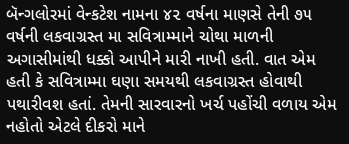બૅન્ગલોરમાં વેન્કટેશ નામના ૪૨ વર્ષના માણસે તેની ૭૫ વર્ષની લકવાગ્રસ્ત મા સવિત્રામ્માને ચોથા માળની અગાસીમાંથી ધક્કો આપીને મારી નાખી હતી. વાત એમ હતી કે સવિત્રામ્મા ઘણા સમયથી લકવાગ્રસ્ત હોવાથી પથારીવશ હતાં. તેમની સારવારનો ખર્ચ પહોંચી વળાય એમ નહોતો એટલે દીકરો માને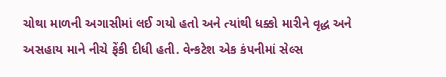ચોથા માળની અગાસીમાં લઈ ગયો હતો અને ત્યાંથી ધક્કો મારીને વૃદ્ધ અને અસહાય માને નીચે ફેંકી દીધી હતી. વેન્કટેશ એક કંપનીમાં સેલ્સ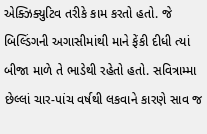એક્ઝિક્યુટિવ તરીકે કામ કરતો હતો. જે બિલ્ડિંગની અગાસીમાંથી માને ફેંકી દીધી ત્યાં બીજા માળે તે ભાડેથી રહેતો હતો. સવિત્રામ્મા છેલ્લાં ચાર-પાંચ વર્ષથી લકવાને કારણે સાવ જ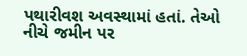પથારીવશ અવસ્થામાં હતાં. તેઓ નીચે જમીન પર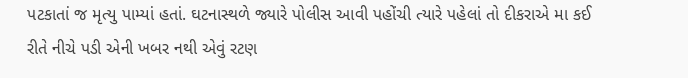પટકાતાં જ મૃત્યુ પામ્યાં હતાં. ઘટનાસ્થળે જ્યારે પોલીસ આવી પહોંચી ત્યારે પહેલાં તો દીકરાએ મા કઈ રીતે નીચે પડી એની ખબર નથી એવું રટણ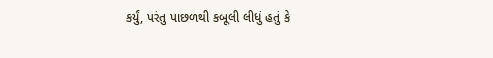કર્યું, પરંતુ પાછળથી કબૂલી લીધું હતું કે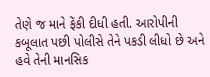તેણે જ માને ફેંકી દીધી હતી. આરોપીની કબૂલાત પછી પોલીસે તેને પકડી લીધો છે અને હવે તેની માનસિક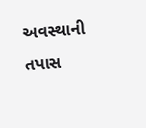અવસ્થાની તપાસ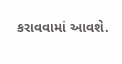કરાવવામાં આવશે.